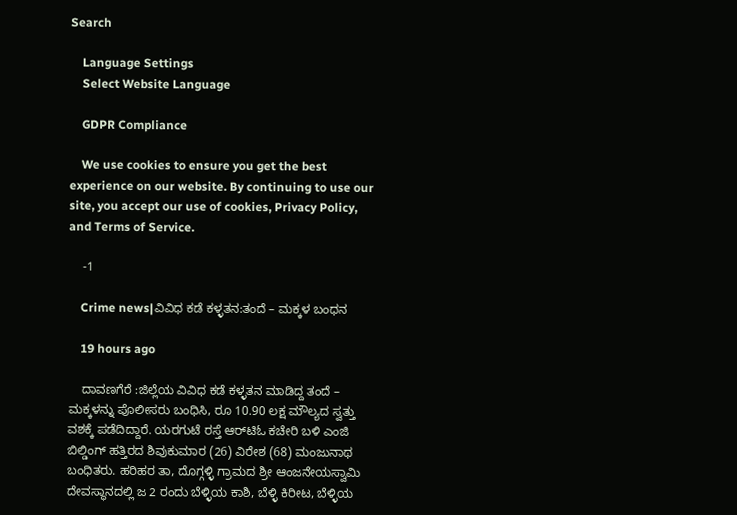Search

    Language Settings
    Select Website Language

    GDPR Compliance

    We use cookies to ensure you get the best experience on our website. By continuing to use our site, you accept our use of cookies, Privacy Policy, and Terms of Service.

    -1

    Crime news|ವಿವಿಧ ಕಡೆ ಕಳ್ಳತನ:ತಂದೆ – ಮಕ್ಕಳ ಬಂಧನ

    19 hours ago

    ದಾವಣಗೆರೆ :ಜಿಲ್ಲೆಯ ವಿವಿಧ ಕಡೆ ಕಳ್ಳತನ ಮಾಡಿದ್ದ ತಂದೆ – ಮಕ್ಕಳನ್ನು ಪೊಲೀಸರು ಬಂಧಿಸಿ, ರೂ 10.90 ಲಕ್ಷ ಮೌಲ್ಯದ ಸ್ವತ್ತು ವಶಕ್ಕೆ ಪಡೆದಿದ್ದಾರೆ. ಯರಗುಟೆ ರಸ್ತೆ ಆರ್‌ಟಿಓ ಕಚೇರಿ ಬಳಿ ಎಂಜಿ ಬಿಲ್ಡಿಂಗ್ ಹತ್ತಿರದ ಶಿವುಕುಮಾರ (26) ವಿರೇಶ (68) ಮಂಜುನಾಥ  ಬಂಧಿತರು. ಹರಿಹರ ತಾ, ದೊಗ್ಗಳ್ಳಿ ಗ್ರಾಮದ ಶ್ರೀ ಆಂಜನೇಯಸ್ವಾಮಿ ದೇವಸ್ಥಾನದಲ್ಲಿ ಜ 2 ರಂದು ಬೆಳ್ಳಿಯ ಕಾಶಿ, ಬೆಳ್ಳಿ ಕಿರೀಟ, ಬೆಳ್ಳಿಯ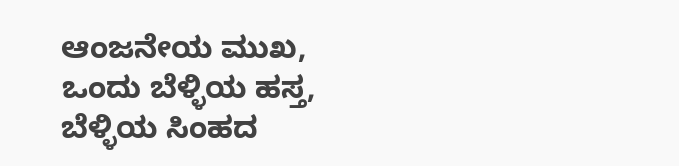ಆಂಜನೇಯ ಮುಖ, ಒಂದು ಬೆಳ್ಳಿಯ ಹಸ್ತ, ಬೆಳ್ಳಿಯ ಸಿಂಹದ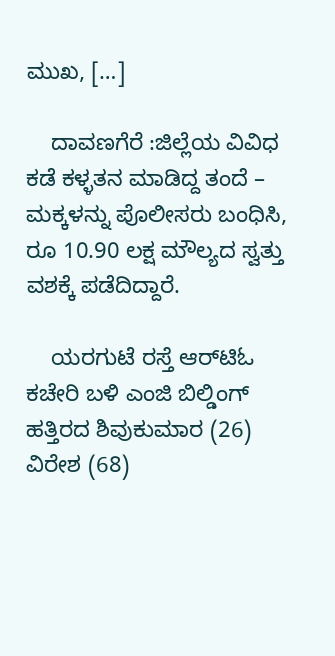ಮುಖ, […]

    ದಾವಣಗೆರೆ :ಜಿಲ್ಲೆಯ ವಿವಿಧ ಕಡೆ ಕಳ್ಳತನ ಮಾಡಿದ್ದ ತಂದೆ – ಮಕ್ಕಳನ್ನು ಪೊಲೀಸರು ಬಂಧಿಸಿ, ರೂ 10.90 ಲಕ್ಷ ಮೌಲ್ಯದ ಸ್ವತ್ತು ವಶಕ್ಕೆ ಪಡೆದಿದ್ದಾರೆ.

    ಯರಗುಟೆ ರಸ್ತೆ ಆರ್‌ಟಿಓ ಕಚೇರಿ ಬಳಿ ಎಂಜಿ ಬಿಲ್ಡಿಂಗ್ ಹತ್ತಿರದ ಶಿವುಕುಮಾರ (26) ವಿರೇಶ (68)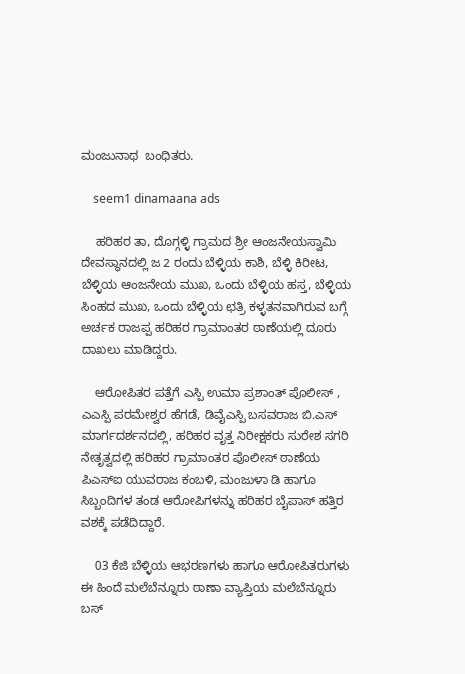ಮಂಜುನಾಥ  ಬಂಧಿತರು.

    seem1 dinamaana ads

    ಹರಿಹರ ತಾ, ದೊಗ್ಗಳ್ಳಿ ಗ್ರಾಮದ ಶ್ರೀ ಆಂಜನೇಯಸ್ವಾಮಿ ದೇವಸ್ಥಾನದಲ್ಲಿ ಜ 2 ರಂದು ಬೆಳ್ಳಿಯ ಕಾಶಿ, ಬೆಳ್ಳಿ ಕಿರೀಟ, ಬೆಳ್ಳಿಯ ಆಂಜನೇಯ ಮುಖ, ಒಂದು ಬೆಳ್ಳಿಯ ಹಸ್ತ, ಬೆಳ್ಳಿಯ ಸಿಂಹದ ಮುಖ, ಒಂದು ಬೆಳ್ಳಿಯ ಛತ್ರಿ ಕಳ್ಳತನವಾಗಿರುವ ಬಗ್ಗೆ ಅರ್ಚಕ ರಾಜಪ್ಪ ಹರಿಹರ ಗ್ರಾಮಾಂತರ ಠಾಣೆಯಲ್ಲಿ ದೂರು ದಾಖಲು ಮಾಡಿದ್ದರು.

    ಆರೋಪಿತರ ಪತ್ತೆಗೆ ಎಸ್ಪಿ ಉಮಾ ಪ್ರಶಾಂತ್ ಪೊಲೀಸ್ , ಎಎಸ್ಪಿ ಪರಮೇಶ್ವರ ಹೆಗಡೆ, ಡಿವೈಎಸ್ಪಿ ಬಸವರಾಜ ಬಿ.ಎಸ್ ಮಾರ್ಗದರ್ಶನದಲ್ಲಿ, ಹರಿಹರ ವೃತ್ತ ನಿರೀಕ್ಷಕರು ಸುರೇಶ ಸಗರಿ ನೇತೃತ್ವದಲ್ಲಿ ಹರಿಹರ ಗ್ರಾಮಾಂತರ ಪೊಲೀಸ್ ಠಾಣೆಯ ಪಿಎಸ್‌ಐ ಯುವರಾಜ ಕಂಬಳಿ, ಮಂಜುಳಾ ಡಿ ಹಾಗೂ ಸಿಬ್ಬಂದಿಗಳ ತಂಡ ಆರೋಪಿಗಳನ್ನು ಹರಿಹರ ಬೈಪಾಸ್ ಹತ್ತಿರ ವಶಕ್ಕೆ ಪಡೆದಿದ್ದಾರೆ.

    03 ಕೆಜಿ ಬೆಳ್ಳಿಯ ಆಭರಣಗಳು ಹಾಗೂ ಆರೋಪಿತರುಗಳು ಈ ಹಿಂದೆ ಮಲೆಬೆನ್ನೂರು ಠಾಣಾ ವ್ಯಾಪ್ತಿಯ ಮಲೆಬೆನ್ನೂರು ಬಸ್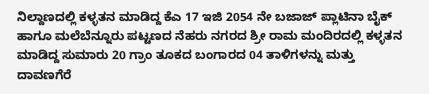ನಿಲ್ದಾಣದಲ್ಲಿ ಕಳ್ಳತನ ಮಾಡಿದ್ದ ಕೆಎ 17 ಇಜಿ 2054 ನೇ ಬಜಾಜ್ ಪ್ಲಾಟಿನಾ ಬೈಕ್ ಹಾಗೂ ಮಲೆಬೆನ್ನೂರು ಪಟ್ಟಣದ ನೆಹರು ನಗರದ ಶ್ರೀ ರಾಮ ಮಂದಿರದಲ್ಲಿ ಕಳ್ಳತನ ಮಾಡಿದ್ದ ಸುಮಾರು 20 ಗ್ರಾಂ ತೂಕದ ಬಂಗಾರದ 04 ತಾಳಿಗಳನ್ನು ಮತ್ತು ದಾವಣಗೆರೆ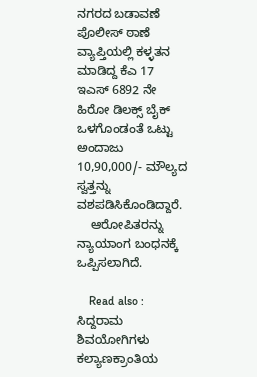ನಗರದ ಬಡಾವಣೆ ಪೊಲೀಸ್ ಠಾಣೆ ವ್ಯಾಪ್ತಿಯಲ್ಲಿ ಕಳ್ಳತನ ಮಾಡಿದ್ದ ಕೆಎ 17 ಇಎಸ್ 6892 ನೇ ಹಿರೋ ಡಿಲಕ್ಸ್ ಬೈಕ್ ಒಳಗೊಂಡಂತೆ ಒಟ್ಟು ಅಂದಾಜು 10,90,000/- ಮೌಲ್ಯದ ಸ್ವತ್ತನ್ನು ವಶಪಡಿಸಿಕೊಂಡಿದ್ದಾರೆ.
    ಆರೋಪಿತರನ್ನು ನ್ಯಾಯಾಂಗ ಬಂಧನಕ್ಕೆ ಒಪ್ಪಿಸಲಾಗಿದೆ.

    Read also : ಸಿದ್ದರಾಮ ಶಿವಯೋಗಿಗಳು ಕಲ್ಯಾಣಕ್ರಾಂತಿಯ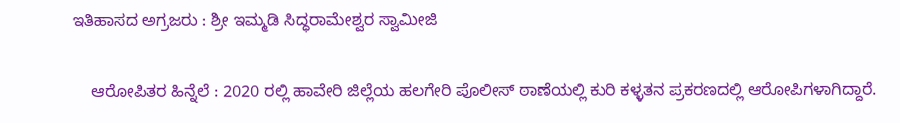ಇತಿಹಾಸದ ಅಗ್ರಜರು : ಶ್ರೀ ಇಮ್ಮಡಿ ಸಿದ್ಧರಾಮೇಶ್ವರ ಸ್ವಾಮೀಜಿ

    ಆರೋಪಿತರ ಹಿನ್ನೆಲೆ : 2020 ರಲ್ಲಿ ಹಾವೇರಿ ಜಿಲ್ಲೆಯ ಹಲಗೇರಿ ಪೊಲೀಸ್ ಠಾಣೆಯಲ್ಲಿ ಕುರಿ ಕಳ್ಳತನ ಪ್ರಕರಣದಲ್ಲಿ ಆರೋಪಿಗಳಾಗಿದ್ದಾರೆ.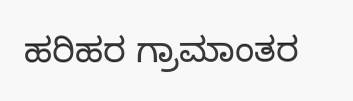ಹರಿಹರ ಗ್ರಾಮಾಂತರ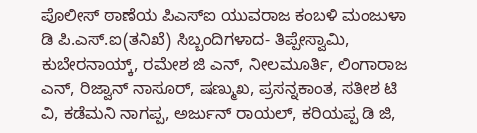ಪೊಲೀಸ್ ಠಾಣೆಯ ಪಿಎಸ್‌ಐ ಯುವರಾಜ ಕಂಬಳಿ ಮಂಜುಳಾ ಡಿ ಪಿ.ಎಸ್.ಐ(ತನಿಖೆ) ಸಿಬ್ಬಂದಿಗಳಾದ- ತಿಪ್ಪೇಸ್ವಾಮಿ, ಕುಬೇರನಾಯ್ಕ್, ರಮೇಶ ಜಿ ಎನ್, ನೀಲಮೂರ್ತಿ, ಲಿಂಗಾರಾಜ ಎನ್, ರಿಜ್ವಾನ್ ನಾಸೂರ್, ಷಣ್ಮುಖ, ಪ್ರಸನ್ನಕಾಂತ, ಸತೀಶ ಟಿ ವಿ, ಕಡೆಮನಿ ನಾಗಪ್ಪ, ಅರ್ಜುನ್ ರಾಯಲ್, ಕರಿಯಪ್ಪ ಡಿ ಜಿ,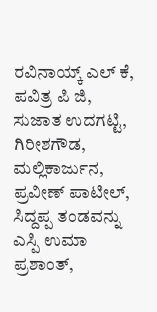ರವಿನಾಯ್ಕ್ ಎಲ್ ಕೆ, ಪವಿತ್ರ ಪಿ ಜಿ, ಸುಜಾತ ಉದಗಟ್ಟಿ, ಗಿರೀಶಗೌಡ, ಮಲ್ಲಿಕಾರ್ಜುನ, ಪ್ರವೀಣ್ ಪಾಟೀಲ್, ಸಿದ್ದಪ್ಪ ತಂಡವನ್ನು ಎಸ್ಪಿ ಉಮಾ ಪ್ರಶಾಂತ್,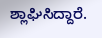ಶ್ಲಾಘಿಸಿದ್ದಾರೆ.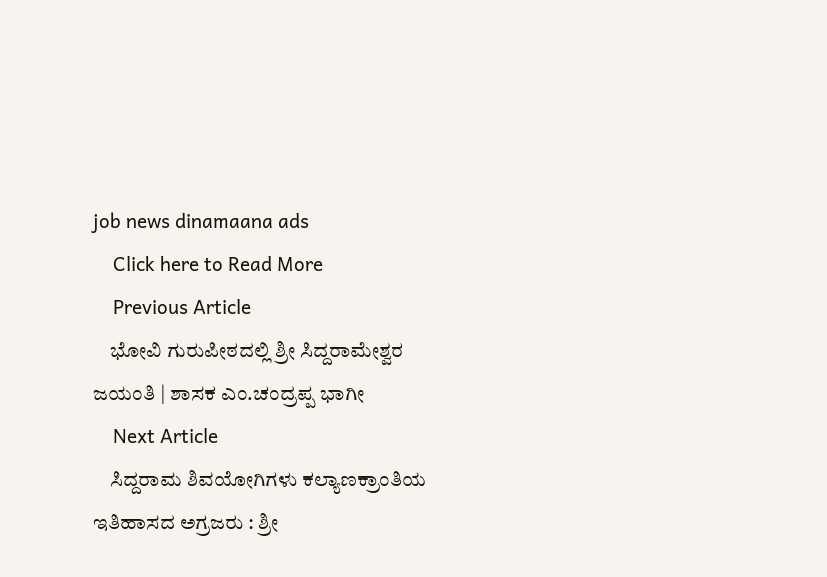job news dinamaana ads
    Click here to Read More
    Previous Article
    ಭೋವಿ ಗುರುಪೀಠದಲ್ಲಿ ಶ್ರೀ ಸಿದ್ದರಾಮೇಶ್ವರ ಜಯಂತಿ | ಶಾಸಕ ಎಂ.ಚಂದ್ರಪ್ಪ ಭಾಗೀ
    Next Article
    ಸಿದ್ದರಾಮ ಶಿವಯೋಗಿಗಳು ಕಲ್ಯಾಣಕ್ರಾಂತಿಯ ಇತಿಹಾಸದ ಅಗ್ರಜರು : ಶ್ರೀ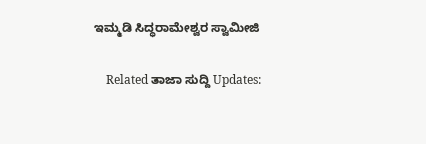ಇಮ್ಮಡಿ ಸಿದ್ಧರಾಮೇಶ್ವರ ಸ್ವಾಮೀಜಿ

    Related ತಾಜಾ ಸುದ್ದಿ Updates: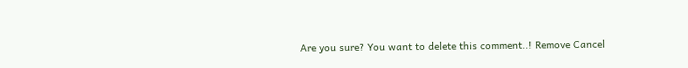Are you sure? You want to delete this comment..! Remove Cancel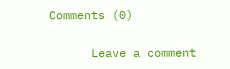Comments (0)

      Leave a comment